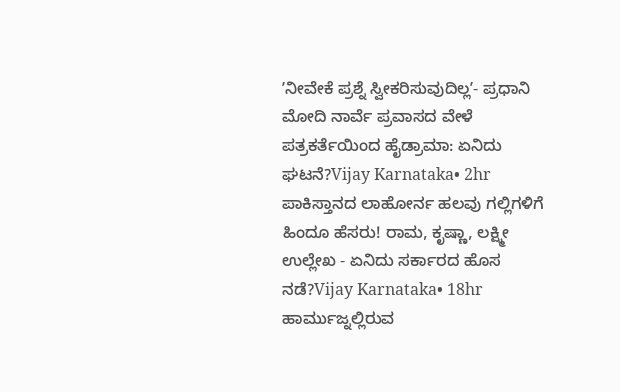ʼನೀವೇಕೆ ಪ್ರಶ್ನೆ ಸ್ವೀಕರಿಸುವುದಿಲ್ಲʼ- ಪ್ರಧಾನಿ ಮೋದಿ ನಾರ್ವೆ ಪ್ರವಾಸದ ವೇಳೆ ಪತ್ರಕರ್ತೆಯಿಂದ ಹೈಡ್ರಾಮಾ: ಏನಿದು ಘಟನೆ?Vijay Karnataka• 2hr
ಪಾಕಿಸ್ತಾನದ ಲಾಹೋರ್ನ ಹಲವು ಗಲ್ಲಿಗಳಿಗೆ ಹಿಂದೂ ಹೆಸರು! ರಾಮ, ಕೃಷ್ಣಾ, ಲಕ್ಷ್ಮೀ ಉಲ್ಲೇಖ - ಏನಿದು ಸರ್ಕಾರದ ಹೊಸ ನಡೆ?Vijay Karnataka• 18hr
ಹಾರ್ಮುಜ್ನಲ್ಲಿರುವ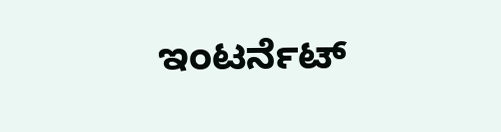ಇಂಟರ್ನೆಟ್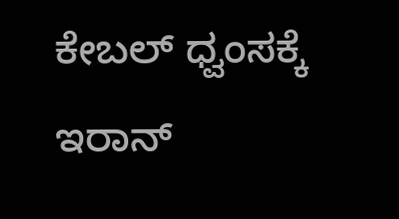ಕೇಬಲ್ ಧ್ವಂಸಕ್ಕೆ ಇರಾನ್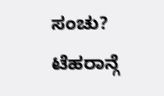ಸಂಚು? ಟೆಹರಾನ್ಗೆ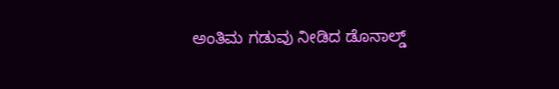ಅಂತಿಮ ಗಡುವು ನೀಡಿದ ಡೊನಾಲ್ಡ್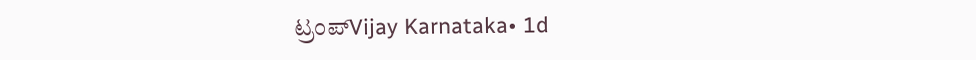ಟ್ರಂಪ್Vijay Karnataka• 1d